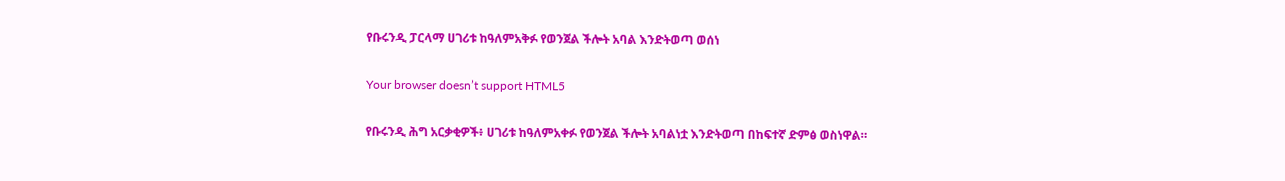የቡሩንዲ ፓርላማ ሀገሪቱ ከዓለምአቅፉ የወንጀል ችሎት አባል እንድትወጣ ወሰነ

Your browser doesn’t support HTML5

የቡሩንዲ ሕግ አርቃቂዎች፥ ሀገሪቱ ከዓለምአቀፉ የወንጀል ችሎት አባልነቷ እንድትወጣ በከፍተኛ ድምፅ ወስነዋል።